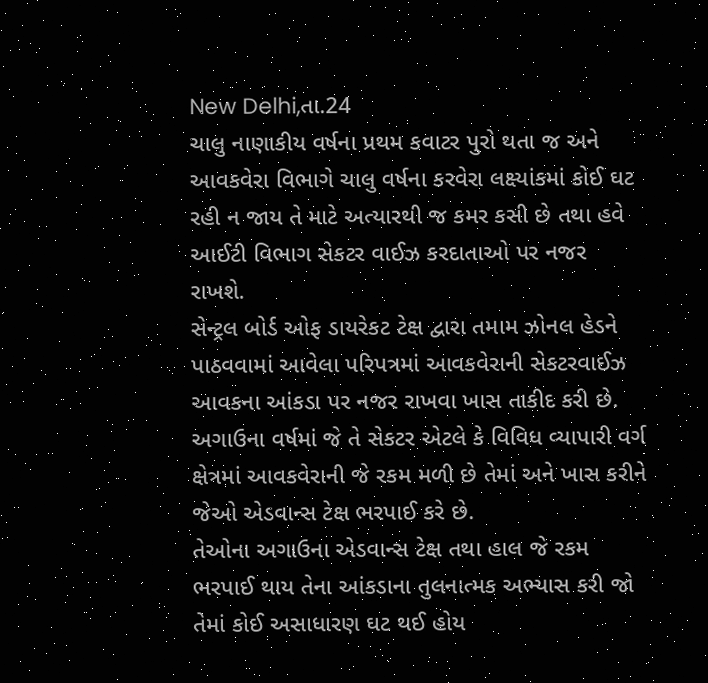New Delhi,તા.24
ચાલુ નાણાકીય વર્ષના પ્રથમ કવાટર પુરો થતા જ અને આવકવેરા વિભાગે ચાલુ વર્ષના કરવેરા લક્ષ્યાંકમાં કોઈ ઘટ રહી ન જાય તે માટે અત્યારથી જ કમર કસી છે તથા હવે આઈટી વિભાગ સેકટર વાઈઝ કરદાતાઓ પર નજર રાખશે.
સેન્ટ્રલ બોર્ડ ઓફ ડાયરેકટ ટેક્ષ દ્વારા તમામ ઝોનલ હેડને પાઠવવામાં આવેલા પરિપત્રમાં આવકવેરાની સેકટરવાઈઝ આવકના આંકડા પર નજર રાખવા ખાસ તાકીદ કરી છે. અગાઉના વર્ષમાં જે તે સેકટર એટલે કે વિવિધ વ્યાપારી વર્ગ ક્ષેત્રમાં આવકવેરાની જે રકમ મળી છે તેમાં અને ખાસ કરીને જેઓ એડવાન્સ ટેક્ષ ભરપાઈ કરે છે.
તેઓના અગાઉના એડવાન્સ ટેક્ષ તથા હાલ જે રકમ ભરપાઈ થાય તેના આંકડાના તુલનાત્મક અભ્યાસ કરી જો તેમાં કોઈ અસાધારણ ઘટ થઈ હોય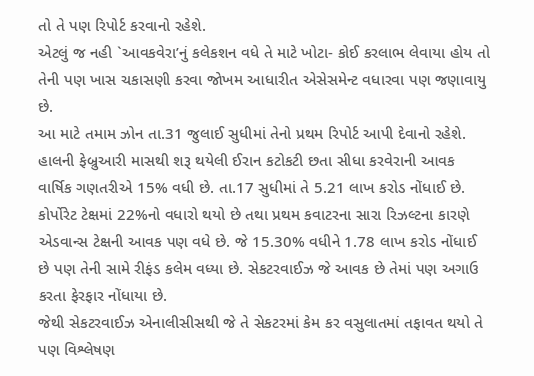તો તે પણ રિપોર્ટ કરવાનો રહેશે.
એટલું જ નહી `આવકવેરા’નું કલેકશન વધે તે માટે ખોટા- કોઈ કરલાભ લેવાયા હોય તો તેની પણ ખાસ ચકાસણી કરવા જોખમ આધારીત એસેસમેન્ટ વધારવા પણ જણાવાયુ છે.
આ માટે તમામ ઝોન તા.31 જુલાઈ સુધીમાં તેનો પ્રથમ રિપોર્ટ આપી દેવાનો રહેશે. હાલની ફેબ્રુઆરી માસથી શરૂ થયેલી ઈરાન કટોકટી છતા સીધા કરવેરાની આવક વાર્ષિક ગણતરીએ 15% વધી છે. તા.17 સુધીમાં તે 5.21 લાખ કરોડ નોંધાઈ છે.
કોર્પોરેટ ટેક્ષમાં 22%નો વધારો થયો છે તથા પ્રથમ કવાટરના સારા રિઝલ્ટના કારણે એડવાન્સ ટેક્ષની આવક પણ વધે છે. જે 15.30% વધીને 1.78 લાખ કરોડ નોંધાઈ છે પણ તેની સામે રીફંડ કલેમ વધ્યા છે. સેકટરવાઈઝ જે આવક છે તેમાં પણ અગાઉ કરતા ફેરફાર નોંધાયા છે.
જેથી સેકટરવાઈઝ એનાલીસીસથી જે તે સેકટરમાં કેમ કર વસુલાતમાં તફાવત થયો તે પણ વિશ્લેષણ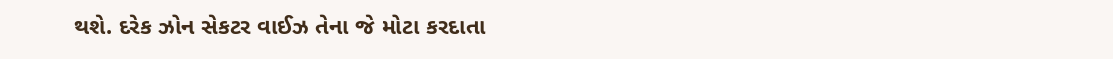થશે. દરેક ઝોન સેકટર વાઈઝ તેના જે મોટા કરદાતા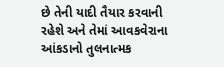છે તેની યાદી તૈયાર કરવાની રહેશે અને તેમાં આવકવેરાના આંકડાનો તુલનાત્મક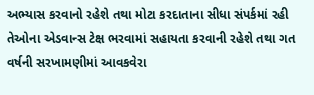અભ્યાસ કરવાનો રહેશે તથા મોટા કરદાતાના સીધા સંપર્કમાં રહી તેઓના એડવાન્સ ટેક્ષ ભરવામાં સહાયતા કરવાની રહેશે તથા ગત વર્ષની સરખામણીમાં આવકવેરા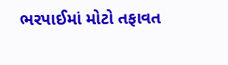ભરપાઈમાં મોટો તફાવત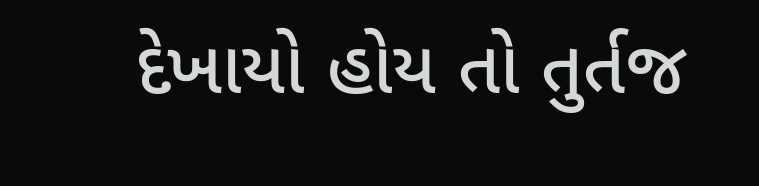દેખાયો હોય તો તુર્તજ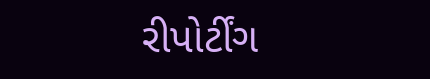રીપોર્ટીંગ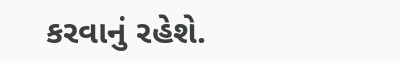કરવાનું રહેશે.